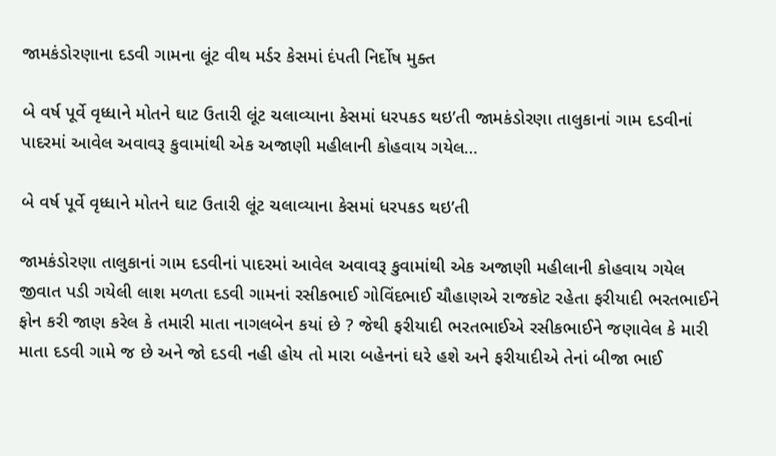જામકંડોરણાના દડવી ગામના લૂંટ વીથ મર્ડર કેસમાં દંપતી નિર્દોષ મુક્ત

બે વર્ષ પૂર્વે વૃધ્ધાને મોતને ઘાટ ઉતારી લૂંટ ચલાવ્યાના કેસમાં ધરપકડ થઇ’તી જામકંડોરણા તાલુકાનાં ગામ દડવીનાં પાદરમાં આવેલ અવાવરૂ કુવામાંથી એક અજાણી મહીલાની કોહવાય ગયેલ…

બે વર્ષ પૂર્વે વૃધ્ધાને મોતને ઘાટ ઉતારી લૂંટ ચલાવ્યાના કેસમાં ધરપકડ થઇ’તી

જામકંડોરણા તાલુકાનાં ગામ દડવીનાં પાદરમાં આવેલ અવાવરૂ કુવામાંથી એક અજાણી મહીલાની કોહવાય ગયેલ જીવાત પડી ગયેલી લાશ મળતા દડવી ગામનાં રસીકભાઈ ગોવિંદભાઈ ચૌહાણએ રાજકોટ રહેતા ફરીયાદી ભરતભાઈને ફોન કરી જાણ કરેલ કે તમારી માતા નાગલબેન કયાં છે ? જેથી ફરીયાદી ભરતભાઈએ રસીકભાઈને જણાવેલ કે મારી માતા દડવી ગામે જ છે અને જો દડવી નહી હોય તો મારા બહેનનાં ઘરે હશે અને ફરીયાદીએ તેનાં બીજા ભાઈ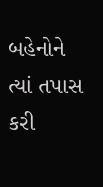બહેનોને ત્યાં તપાસ કરી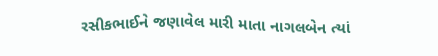રસીકભાઈને જણાવેલ મારી માતા નાગલબેન ત્યાં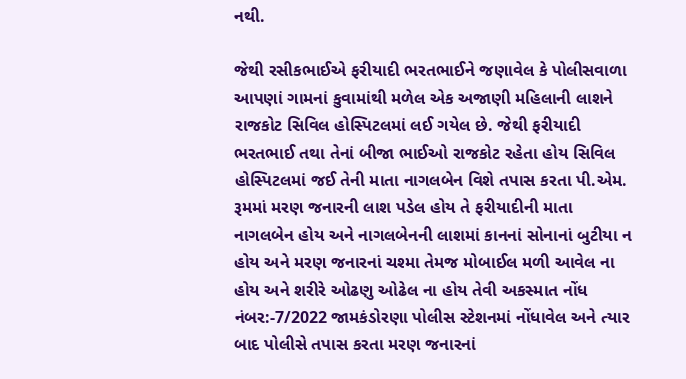નથી.

જેથી રસીકભાઈએ ફરીયાદી ભરતભાઈને જણાવેલ કે પોલીસવાળા આપણાં ગામનાં કુવામાંથી મળેલ એક અજાણી મહિલાની લાશને રાજકોટ સિવિલ હોસ્પિટલમાં લઈ ગયેલ છે. જેથી ફરીયાદી ભરતભાઈ તથા તેનાં બીજા ભાઈઓ રાજકોટ રહેતા હોય સિવિલ હોસ્પિટલમાં જઈ તેની માતા નાગલબેન વિશે તપાસ કરતા પી.એમ. રૂમમાં મરણ જનારની લાશ પડેલ હોય તે ફરીયાદીની માતા નાગલબેન હોય અને નાગલબેનની લાશમાં કાનનાં સોનાનાં બુટીયા ન હોય અને મરણ જનારનાં ચશ્મા તેમજ મોબાઈલ મળી આવેલ ના હોય અને શરીરે ઓઢણુ ઓઢેલ ના હોય તેવી અકસ્માત નોંધ નંબર:-7/2022 જામકંડોરણા પોલીસ સ્ટેશનમાં નોંધાવેલ અને ત્યાર બાદ પોલીસે તપાસ કરતા મરણ જનારનાં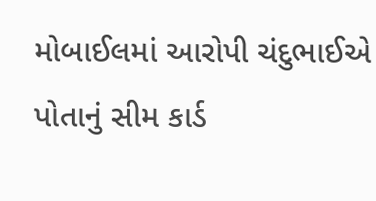મોબાઈલમાં આરોપી ચંદુભાઈએ પોતાનું સીમ કાર્ડ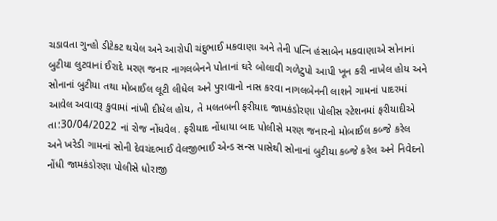ચડાવતા ગુન્હો ડીટેકટ થયેલ અને આરોપી ચંદુભાઈ મકવાણા અને તેની પત્નિ હંસાબેન મકવાણાએ સોનાનાં બુટીયા લુટવાનાં ઈરાદે મરણ જનાર નાગલબેનને પોતાનાં ઘરે બોલાવી ગળેટુપો આપી ખૂન કરી નાખેલ હોય અને સોનાનાં બુટીયા તથા મોબાઈલ લૂટી લીધેલ અને પુરાવાનો નાસ કરવા નાગલબેનની લાશને ગામનાં પાદરમાં આવેલ અવાવરૂ કુવામાં નાંખી દીધેલ હોય, તે મલતબની ફરીયાદ જામકંડોરણા પોલીસ સ્ટેશનમાં ફરીયાદીએ તા:30/04/2022 નાં રોજ નોંધવેલ. ફરીયાદ નોંધાયા બાદ પોલીસે મરણ જનારનો મોબાઈલ કબ્જે કરેલ અને ખરેડી ગામનાં સોની દેવચંદભાઈ વેલજીભાઈ એન્ડ સન્સ પાસેથી સોનાનાં બુટીયા કબ્જે કરેલ અને નિવેદનો નોંધી જામકંડોરણા પોલીસે ધોરાજી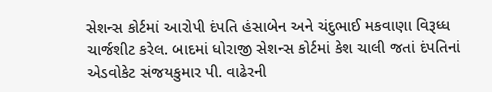સેશન્સ કોર્ટમાં આરોપી દંપતિ હંસાબેન અને ચંદુભાઈ મકવાણા વિરૂધ્ધ ચાર્જશીટ કરેલ. બાદમાં ધોરાજી સેશન્સ કોર્ટમાં કેશ ચાલી જતાં દંપતિનાં એડવોકેટ સંજયકુમાર પી. વાઢેરની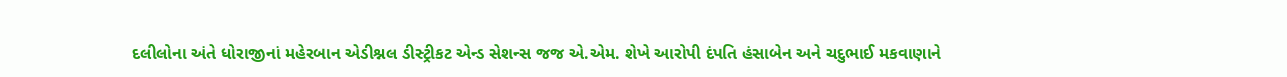દલીલોના અંતે ધોરાજીનાં મહેરબાન એડીશ્નલ ડીસ્ટ્રીકટ એન્ડ સેશન્સ જજ એ.એમ. શેખે આરોપી દંપતિ હંસાબેન અને ચદુભાઈ મકવાણાને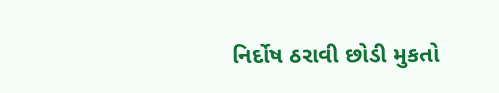નિર્દોષ ઠરાવી છોડી મુકતો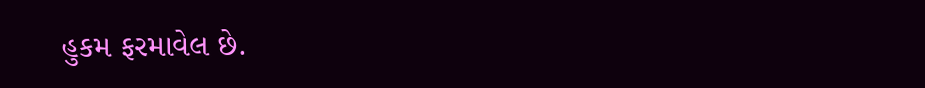હુકમ ફરમાવેલ છે.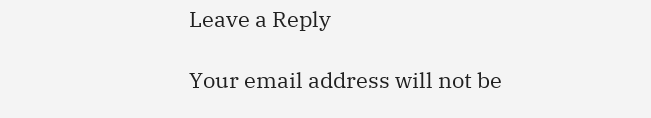Leave a Reply

Your email address will not be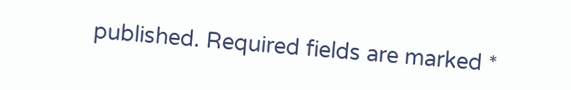published. Required fields are marked *